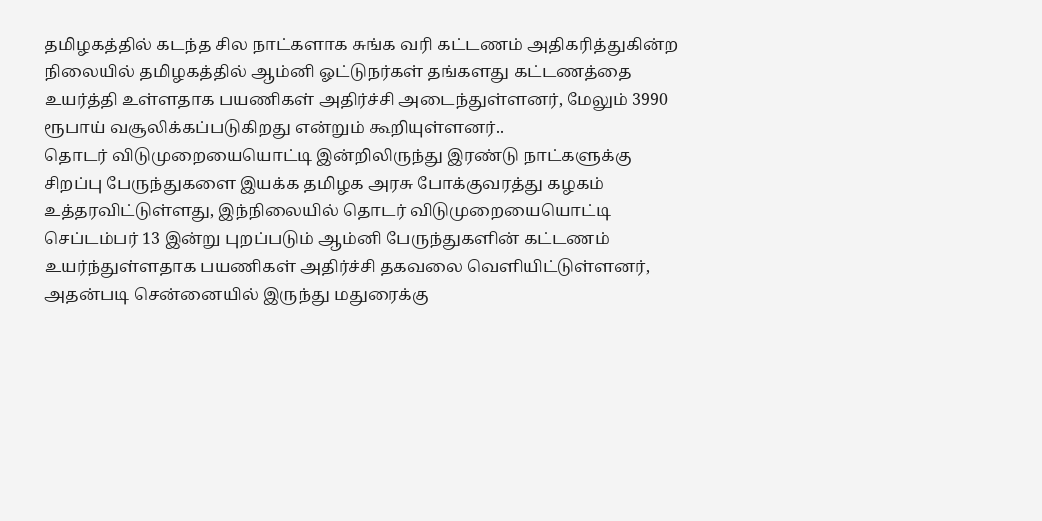தமிழகத்தில் கடந்த சில நாட்களாக சுங்க வரி கட்டணம் அதிகரித்துகின்ற நிலையில் தமிழகத்தில் ஆம்னி ஓட்டுநர்கள் தங்களது கட்டணத்தை உயர்த்தி உள்ளதாக பயணிகள் அதிர்ச்சி அடைந்துள்ளனர், மேலும் 3990 ரூபாய் வசூலிக்கப்படுகிறது என்றும் கூறியுள்ளனர்..
தொடர் விடுமுறையையொட்டி இன்றிலிருந்து இரண்டு நாட்களுக்கு சிறப்பு பேருந்துகளை இயக்க தமிழக அரசு போக்குவரத்து கழகம் உத்தரவிட்டுள்ளது, இந்நிலையில் தொடர் விடுமுறையையொட்டி செப்டம்பர் 13 இன்று புறப்படும் ஆம்னி பேருந்துகளின் கட்டணம் உயர்ந்துள்ளதாக பயணிகள் அதிர்ச்சி தகவலை வெளியிட்டுள்ளனர், அதன்படி சென்னையில் இருந்து மதுரைக்கு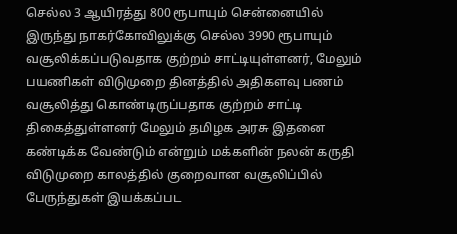செல்ல 3 ஆயிரத்து 800 ரூபாயும் சென்னையில் இருந்து நாகர்கோவிலுக்கு செல்ல 3990 ரூபாயும் வசூலிக்கப்படுவதாக குற்றம் சாட்டியுள்ளனர், மேலும் பயணிகள் விடுமுறை தினத்தில் அதிகளவு பணம் வசூலித்து கொண்டிருப்பதாக குற்றம் சாட்டி திகைத்துள்ளனர் மேலும் தமிழக அரசு இதனை கண்டிக்க வேண்டும் என்றும் மக்களின் நலன் கருதி விடுமுறை காலத்தில் குறைவான வசூலிப்பில் பேருந்துகள் இயக்கப்பட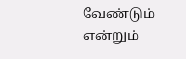வேண்டும் என்றும்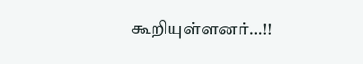கூறியுள்ளனர்…!!